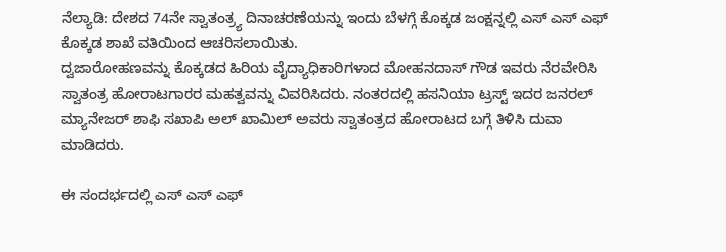ನೆಲ್ಯಾಡಿ: ದೇಶದ 74ನೇ ಸ್ವಾತಂತ್ರ್ಯ ದಿನಾಚರಣೆಯನ್ನು ಇಂದು ಬೆಳಗ್ಗೆ ಕೊಕ್ಕಡ ಜಂಕ್ಷನ್ನಲ್ಲಿ ಎಸ್ ಎಸ್ ಎಫ್ ಕೊಕ್ಕಡ ಶಾಖೆ ವತಿಯಿಂದ ಆಚರಿಸಲಾಯಿತು.
ದ್ವಜಾರೋಹಣವನ್ನು ಕೊಕ್ಕಡದ ಹಿರಿಯ ವೈದ್ಯಾಧಿಕಾರಿಗಳಾದ ಮೋಹನದಾಸ್ ಗೌಡ ಇವರು ನೆರವೇರಿಸಿ ಸ್ವಾತಂತ್ರ ಹೋರಾಟಗಾರರ ಮಹತ್ವವನ್ನು ವಿವರಿಸಿದರು. ನಂತರದಲ್ಲಿ ಹಸನಿಯಾ ಟ್ರಸ್ಟ್ ಇದರ ಜನರಲ್ ಮ್ಯಾನೇಜರ್ ಶಾಫಿ ಸಖಾಪಿ ಅಲ್ ಖಾಮಿಲ್ ಅವರು ಸ್ವಾತಂತ್ರದ ಹೋರಾಟದ ಬಗ್ಗೆ ತಿಳಿಸಿ ದುವಾ ಮಾಡಿದರು.

ಈ ಸಂದರ್ಭದಲ್ಲಿ ಎಸ್ ಎಸ್ ಎಫ್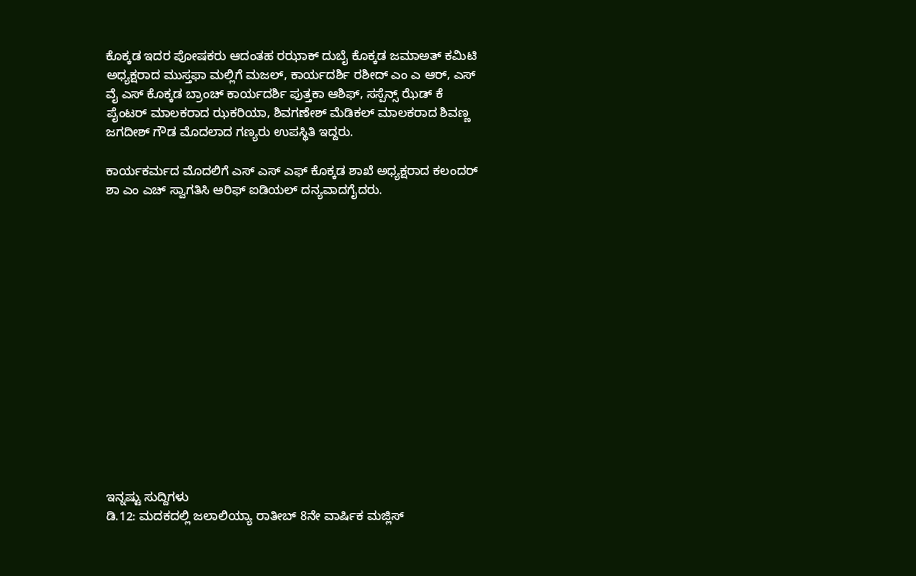ಕೊಕ್ಕಡ ಇದರ ಪೋಷಕರು ಆದಂತಹ ರಝಾಕ್ ದುಬೈ ಕೊಕ್ಕಡ ಜಮಾಅತ್ ಕಮಿಟಿ ಅಧ್ಯಕ್ಷರಾದ ಮುಸ್ತಫಾ ಮಲ್ಲಿಗೆ ಮಜಲ್, ಕಾರ್ಯದರ್ಶಿ ರಶೀದ್ ಎಂ ಎ ಆರ್, ಎಸ್ ವೈ ಎಸ್ ಕೊಕ್ಕಡ ಬ್ರಾಂಚ್ ಕಾರ್ಯದರ್ಶಿ ಪುತ್ತಕಾ ಆಶಿಫ್, ಸಸ್ಪೆನ್ಸ್ ಝೆಡ್ ಕೆ ಪೈಂಟರ್ ಮಾಲಕರಾದ ಝಕರಿಯಾ, ಶಿವಗಣೇಶ್ ಮೆಡಿಕಲ್ ಮಾಲಕರಾದ ಶಿವಣ್ಣ ಜಗದೀಶ್ ಗೌಡ ಮೊದಲಾದ ಗಣ್ಯರು ಉಪಸ್ಥಿತಿ ಇದ್ದರು.

ಕಾರ್ಯಕರ್ಮದ ಮೊದಲಿಗೆ ಎಸ್ ಎಸ್ ಎಫ್ ಕೊಕ್ಕಡ ಶಾಖೆ ಅಧ್ಯಕ್ಷರಾದ ಕಲಂದರ್ ಶಾ ಎಂ ಎಚ್ ಸ್ವಾಗತಿಸಿ ಆರಿಫ್ ಐಡಿಯಲ್ ದನ್ಯವಾದಗೈದರು.















ಇನ್ನಷ್ಟು ಸುದ್ದಿಗಳು
ಡಿ.12: ಮದಕದಲ್ಲಿ ಜಲಾಲಿಯ್ಯಾ ರಾತೀಬ್ 8ನೇ ವಾರ್ಷಿಕ ಮಜ್ಲಿಸ್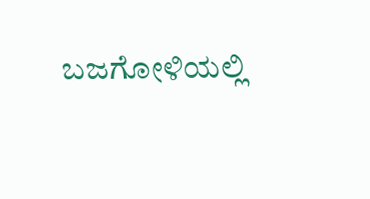ಬಜಗೋಳಿಯಲ್ಲಿ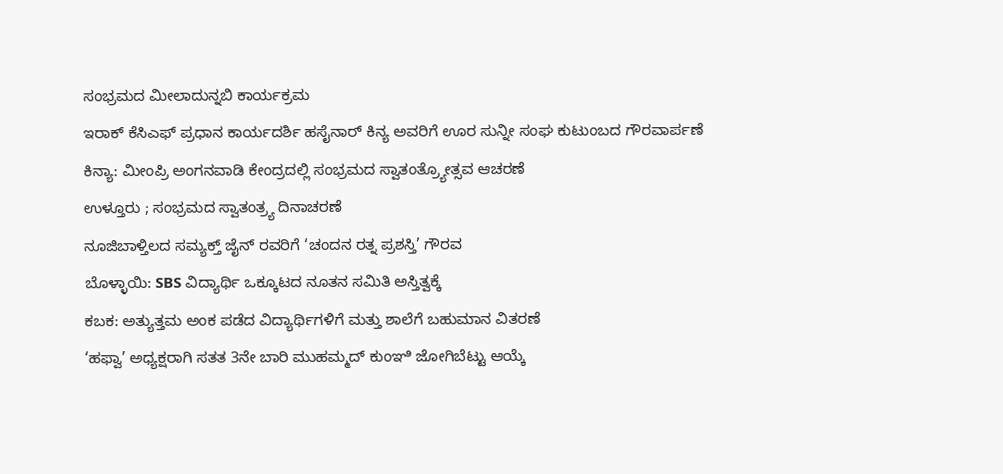ಸಂಭ್ರಮದ ಮೀಲಾದುನ್ನಬಿ ಕಾರ್ಯಕ್ರಮ
ಇರಾಕ್ ಕೆಸಿಎಫ್ ಪ್ರಧಾನ ಕಾರ್ಯದರ್ಶಿ ಹಸೈನಾರ್ ಕಿನ್ಯ ಅವರಿಗೆ ಊರ ಸುನ್ನೀ ಸಂಘ ಕುಟುಂಬದ ಗೌರವಾರ್ಪಣೆ
ಕಿನ್ಯಾ: ಮೀಂಪ್ರಿ ಅಂಗನವಾಡಿ ಕೇಂದ್ರದಲ್ಲಿ ಸಂಭ್ರಮದ ಸ್ವಾತಂತ್ರ್ಯೋತ್ಸವ ಆಚರಣೆ
ಉಳ್ತೂರು ; ಸಂಭ್ರಮದ ಸ್ವಾತಂತ್ರ್ಯ ದಿನಾಚರಣೆ
ನೂಜಿಬಾಳ್ತಿಲದ ಸಮ್ಯಕ್ತ್ ಜೈನ್ ರವರಿಗೆ ‘ಚಂದನ ರತ್ನ ಪ್ರಶಸ್ತಿ’ ಗೌರವ
ಬೊಳ್ಳಾಯಿ: SBS ವಿದ್ಯಾರ್ಥಿ ಒಕ್ಕೂಟದ ನೂತನ ಸಮಿತಿ ಅಸ್ತಿತ್ವಕ್ಕೆ
ಕಬಕ: ಅತ್ಯುತ್ತಮ ಅಂಕ ಪಡೆದ ವಿದ್ಯಾರ್ಥಿಗಳಿಗೆ ಮತ್ತು ಶಾಲೆಗೆ ಬಹುಮಾನ ವಿತರಣೆ
‘ಹಫ್ವಾ’ ಅಧ್ಯಕ್ಷರಾಗಿ ಸತತ 3ನೇ ಬಾರಿ ಮುಹಮ್ಮದ್ ಕುಂಞಿ ಜೋಗಿಬೆಟ್ಟು ಆಯ್ಕೆ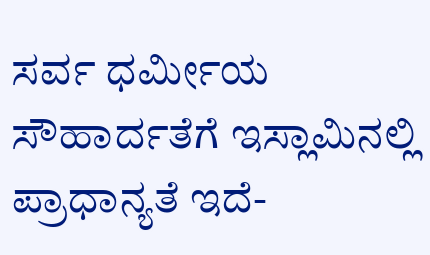ಸರ್ವ ಧರ್ಮೀಯ ಸೌಹಾರ್ದತೆಗೆ ಇಸ್ಲಾಮಿನಲ್ಲಿ ಪ್ರಾಧಾನ್ಯತೆ ಇದೆ-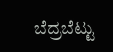ಬೆದ್ರಬೆಟ್ಟು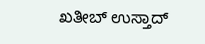ಖತೀಬ್ ಉಸ್ತಾದ್